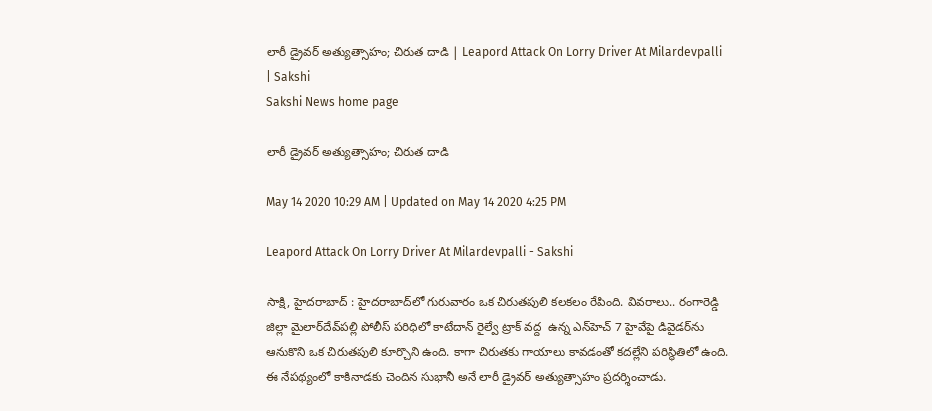లారీ డ్రైవర్‌ అత్యుత్సాహం; చిరుత దాడి | Leapord Attack On Lorry Driver At Milardevpalli | Sakshi
Sakshi News home page

లారీ డ్రైవర్‌ అత్యుత్సాహం; చిరుత దాడి

May 14 2020 10:29 AM | Updated on May 14 2020 4:25 PM

Leapord Attack On Lorry Driver At Milardevpalli - Sakshi

సాక్షి, హైదరాబాద్‌ : హైదరాబాద్‌లో గురువారం ఒక చిరుతపులి కలకలం రేపింది. వివరాలు.. రంగారెడ్డి జిల్లా మైలార్‌దేవ్‌పల్లి పోలీస్‌ పరిధిలో కాటేదాన్ రైల్వే ట్రాక్ వద్ద  ఉన్న ఎన్‌హెచ్‌ 7 హైవేపై డివైడర్‌ను ఆనుకొని ఒక చిరుతపులి కూర్చొని ఉంది. కాగా చిరుతకు గాయాలు కావడంతో కదల్లేని పరిస్థితిలో ఉంది. ఈ నేపథ్యంలో కాకినాడకు చెందిన సుభానీ అనే లారీ డ్రైవర్‌ అత్యుత్సాహం ప్రదర్శించాడు.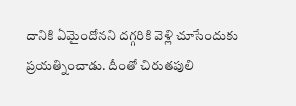దానికి ఏమైందోనని దగ్గరికి వెళ్లి చూసేందుకు ప్రయత్నించాడు. దీంతో చిరుతపులి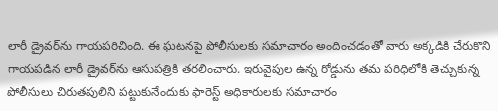లారీ డ్రైవర్‌ను గాయపరిచింది. ఈ ఘటనపై పోలీసులకు సమాచారం అందించడంతో వారు అక్కడికి చేరుకొని గాయపడిన లారీ డ్రైవర్‌ను ఆసుపత్రికి తరలించారు. ఇరువైపుల ఉన్న రోడ్డును తమ పరిధిలోకి తెచ్చుకున్న పోలీసులు చిరుతపులిని పట్టుకునేందుకు ఫారెస్ట్‌ అధికారులకు సమాచారం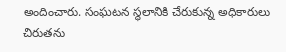అందించారు. సంఘటన స్థలానికి చేరుకున్న అధికారులు చిరుతను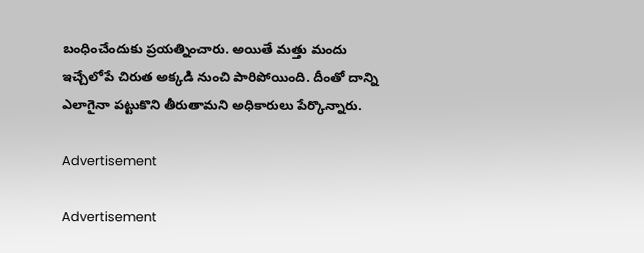బంధించేందుకు ప్రయత్నించారు. అయితే మత్తు మందు ఇచ్చేలోపే చిరుత అక్కడి నుంచి పారిపోయింది. దీంతో దాన్ని ఎలాగైనా పట్టుకొని తీరుతామని అధికారులు పేర్కొన్నారు.

Advertisement

Advertisement